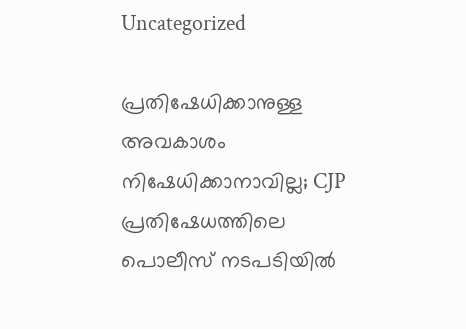Uncategorized

പ്രതിഷേധിക്കാനുള്ള അവകാശം നിഷേധിക്കാനാവില്ല; CJP പ്രതിഷേധത്തിലെ പൊലീസ് നടപടിയില്‍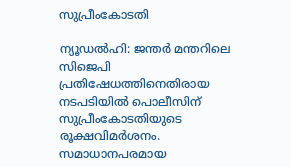സുപ്രീംകോടതി

ന്യൂഡല്‍ഹി: ജന്തര്‍ മന്തറിലെ സിജെപി പ്രതിഷേധത്തിനെതിരായ നടപടിയില്‍ പൊലീസിന് സുപ്രീംകോടതിയുടെ രൂക്ഷവിമര്‍ശനം. സമാധാനപരമായ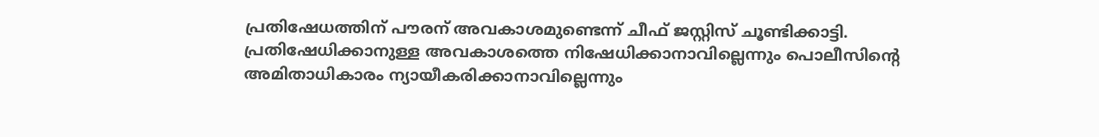പ്രതിഷേധത്തിന് പൗരന് അവകാശമുണ്ടെന്ന് ചീഫ് ജസ്റ്റിസ് ചൂണ്ടിക്കാട്ടി. പ്രതിഷേധിക്കാനുള്ള അവകാശത്തെ നിഷേധിക്കാനാവില്ലെന്നും പൊലീസിന്റെ അമിതാധികാരം ന്യായീകരിക്കാനാവില്ലെന്നും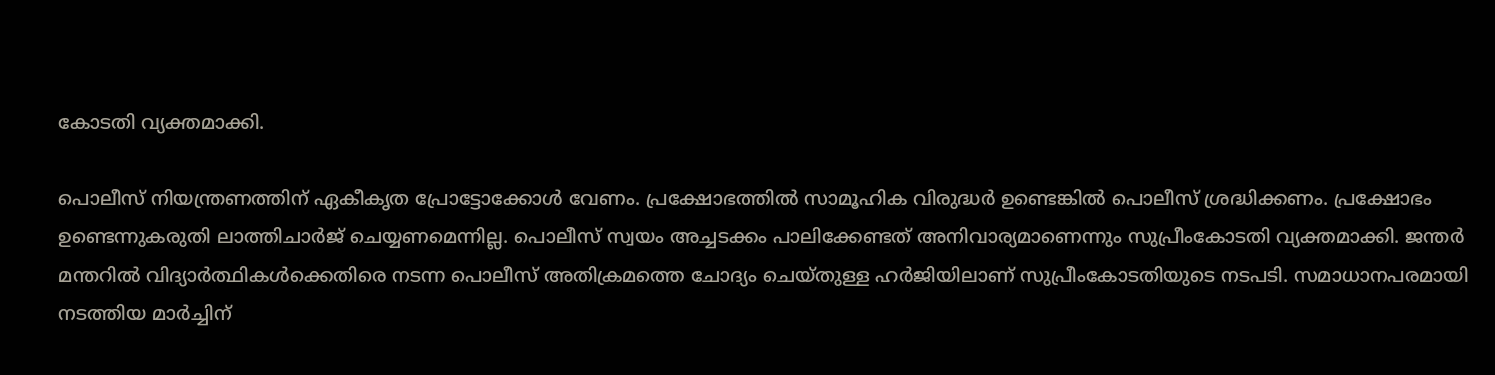കോടതി വ്യക്തമാക്കി.

പൊലീസ് നിയന്ത്രണത്തിന് ഏകീകൃത പ്രോട്ടോക്കോള്‍ വേണം. പ്രക്ഷോഭത്തില്‍ സാമൂഹിക വിരുദ്ധര്‍ ഉണ്ടെങ്കില്‍ പൊലീസ് ശ്രദ്ധിക്കണം. പ്രക്ഷോഭം ഉണ്ടെന്നുകരുതി ലാത്തിചാര്‍ജ് ചെയ്യണമെന്നില്ല. പൊലീസ് സ്വയം അച്ചടക്കം പാലിക്കേണ്ടത് അനിവാര്യമാണെന്നും സുപ്രീംകോടതി വ്യക്തമാക്കി. ജന്തര്‍ മന്തറില്‍ വിദ്യാര്‍ത്ഥികള്‍ക്കെതിരെ നടന്ന പൊലീസ് അതിക്രമത്തെ ചോദ്യം ചെയ്തുള്ള ഹര്‍ജിയിലാണ് സുപ്രീംകോടതിയുടെ നടപടി. സമാധാനപരമായി നടത്തിയ മാര്‍ച്ചിന്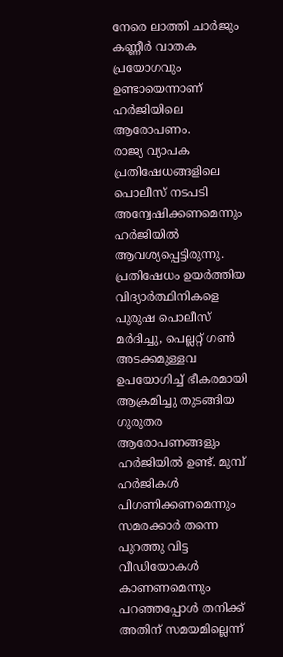നേരെ ലാത്തി ചാര്‍ജും കണ്ണീര്‍ വാതക പ്രയോഗവും ഉണ്ടായെന്നാണ് ഹര്‍ജിയിലെ ആരോപണം.
രാജ്യ വ്യാപക പ്രതിഷേധങ്ങളിലെ പൊലീസ് നടപടി അന്വേഷിക്കണമെന്നും ഹര്‍ജിയില്‍ ആവശ്യപ്പെട്ടിരുന്നു. പ്രതിഷേധം ഉയര്‍ത്തിയ വിദ്യാര്‍ത്ഥിനികളെ പുരുഷ പൊലീസ് മര്‍ദിച്ചു, പെല്ലറ്റ് ഗണ്‍ അടക്കമുള്ളവ ഉപയോഗിച്ച് ഭീകരമായി ആക്രമിച്ചു തുടങ്ങിയ ഗുരുതര ആരോപണങ്ങളും ഹര്‍ജിയില്‍ ഉണ്ട്. മുമ്പ് ഹര്‍ജികള്‍ പിഗണിക്കണമെന്നും സമരക്കാര്‍ തന്നെ പുറത്തു വിട്ട വീഡിയോകള്‍ കാണണമെന്നും പറഞ്ഞപ്പോള്‍ തനിക്ക് അതിന് സമയമില്ലെന്ന്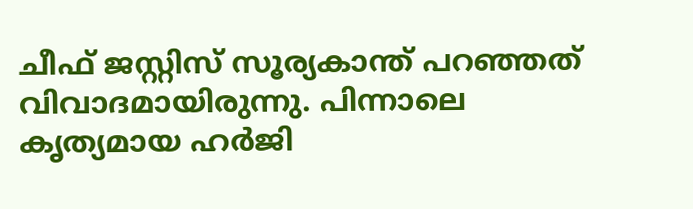ചീഫ് ജസ്റ്റിസ് സൂര്യകാന്ത് പറഞ്ഞത് വിവാദമായിരുന്നു. പിന്നാലെ കൃത്യമായ ഹര്‍ജി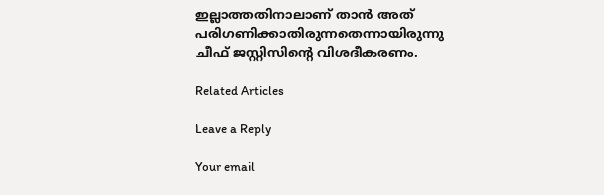ഇല്ലാത്തതിനാലാണ് താന്‍ അത് പരിഗണിക്കാതിരുന്നതെന്നായിരുന്നു ചീഫ് ജസ്റ്റിസിന്റെ വിശദീകരണം.

Related Articles

Leave a Reply

Your email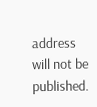address will not be published.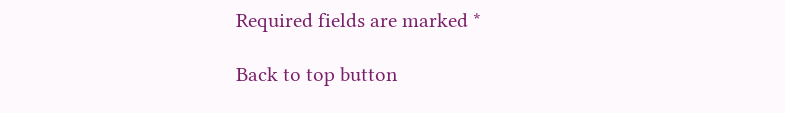Required fields are marked *

Back to top button